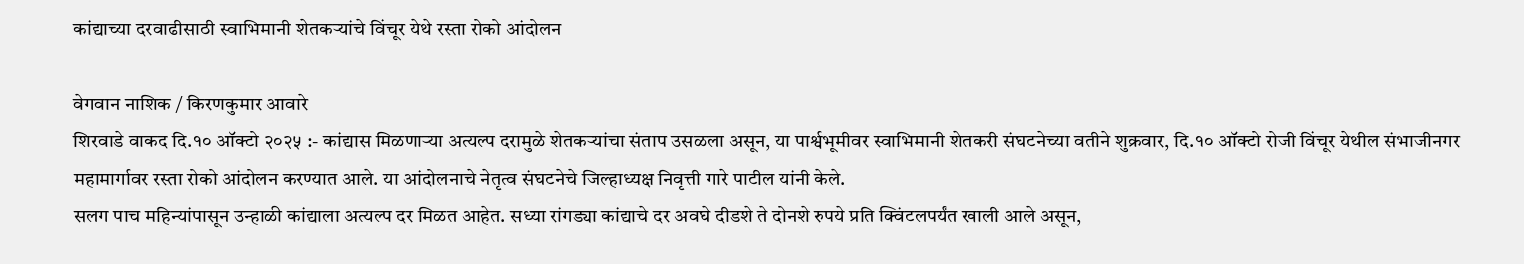कांद्याच्या दरवाढीसाठी स्वाभिमानी शेतकऱ्यांचे विंचूर येथे रस्ता रोको आंदोलन

वेगवान नाशिक / किरणकुमार आवारे
शिरवाडे वाकद दि.१० ऑक्टो २०२५ :- कांद्यास मिळणाऱ्या अत्यल्प दरामुळे शेतकऱ्यांचा संताप उसळला असून, या पार्श्वभूमीवर स्वाभिमानी शेतकरी संघटनेच्या वतीने शुक्रवार, दि.१० ऑक्टो रोजी विंचूर येथील संभाजीनगर महामार्गावर रस्ता रोको आंदोलन करण्यात आले. या आंदोलनाचे नेतृत्व संघटनेचे जिल्हाध्यक्ष निवृत्ती गारे पाटील यांनी केले.
सलग पाच महिन्यांपासून उन्हाळी कांद्याला अत्यल्प दर मिळत आहेत. सध्या रांगड्या कांद्याचे दर अवघे दीडशे ते दोनशे रुपये प्रति क्विंटलपर्यंत खाली आले असून,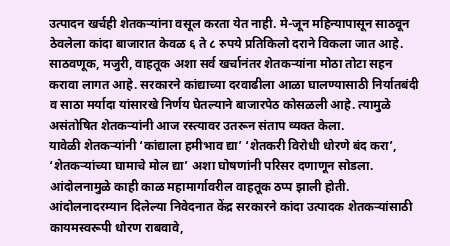उत्पादन खर्चही शेतकऱ्यांना वसूल करता येत नाही. मे-जून महिन्यापासून साठवून ठेवलेला कांदा बाजारात केवळ ६ ते ८ रुपये प्रतिकिलो दराने विकला जात आहे. साठवणूक, मजुरी, वाहतूक अशा सर्व खर्चानंतर शेतकऱ्यांना मोठा तोटा सहन करावा लागत आहे. सरकारने कांद्याच्या दरवाढीला आळा घालण्यासाठी निर्यातबंदी व साठा मर्यादा यांसारखे निर्णय घेतल्याने बाजारपेठ कोसळली आहे. त्यामुळे असंतोषित शेतकऱ्यांनी आज रस्त्यावर उतरून संताप व्यक्त केला.
यावेळी शेतकऱ्यांनी ‘कांद्याला हमीभाव द्या’ ‘शेतकरी विरोधी धोरणे बंद करा’, ‘शेतकऱ्यांच्या घामाचे मोल द्या’ अशा घोषणांनी परिसर दणाणून सोडला. आंदोलनामुळे काही काळ महामार्गावरील वाहतूक ठप्प झाली होती.
आंदोलनादरम्यान दिलेल्या निवेदनात केंद्र सरकारने कांदा उत्पादक शेतकऱ्यांसाठी कायमस्वरूपी धोरण राबवावे,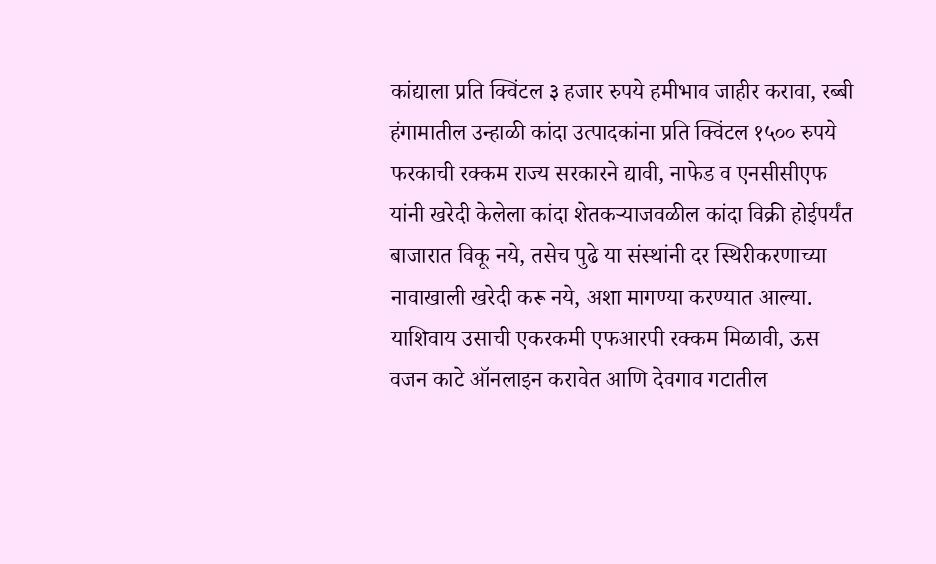कांद्याला प्रति क्विंटल ३ हजार रुपये हमीभाव जाहीर करावा, रब्बी हंगामातील उन्हाळी कांदा उत्पादकांना प्रति क्विंटल १५०० रुपये फरकाची रक्कम राज्य सरकारने द्यावी, नाफेड व एनसीसीएफ यांनी खरेदी केलेला कांदा शेतकऱ्याजवळील कांदा विक्री होईपर्यंत बाजारात विकू नये, तसेच पुढे या संस्थांनी दर स्थिरीकरणाच्या नावाखाली खरेदी करू नये, अशा मागण्या करण्यात आल्या. याशिवाय उसाची एकरकमी एफआरपी रक्कम मिळावी, ऊस वजन काटे ऑनलाइन करावेत आणि देवगाव गटातील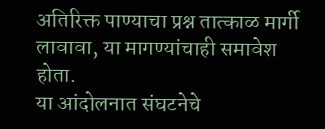अतिरिक्त पाण्याचा प्रश्न तात्काळ मार्गी लावावा, या मागण्यांचाही समावेश होता.
या आंदोलनात संघटनेचे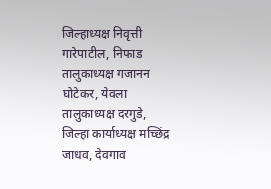जिल्हाध्यक्ष निवृत्ती गारेपाटील, निफाड तालुकाध्यक्ष गजानन घोटेकर, येवला तालुकाध्यक्ष दरगुडे, जिल्हा कार्याध्यक्ष मच्छिंद्र जाधव, देवगाव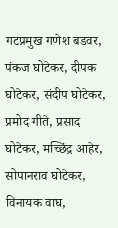गटप्रमुख गणेश बडवर, पंकज घोटेकर, दीपक घोटेकर, संदीप घोटेकर, प्रमोद गीते, प्रसाद घोटेकर, मच्छिंद्र आहेर, सोपानराव घोटेकर, विनायक वाघ,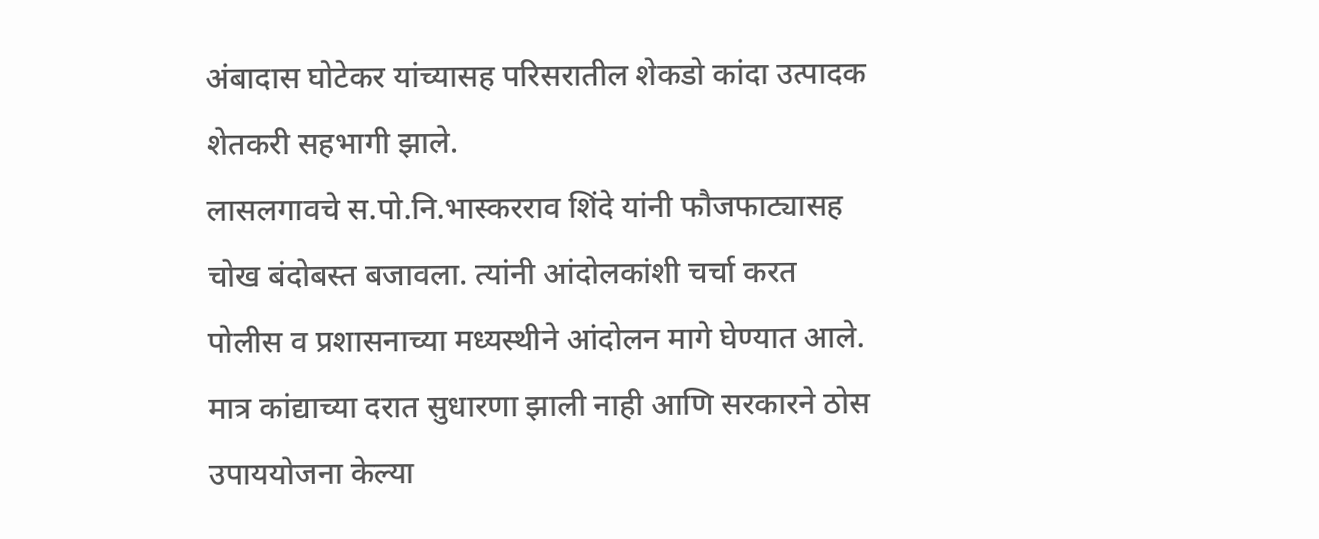अंबादास घोटेकर यांच्यासह परिसरातील शेकडो कांदा उत्पादक शेतकरी सहभागी झाले.
लासलगावचे स.पो.नि.भास्करराव शिंदे यांनी फौजफाट्यासह चोख बंदोबस्त बजावला. त्यांनी आंदोलकांशी चर्चा करत पोलीस व प्रशासनाच्या मध्यस्थीने आंदोलन मागे घेण्यात आले. मात्र कांद्याच्या दरात सुधारणा झाली नाही आणि सरकारने ठोस उपाययोजना केल्या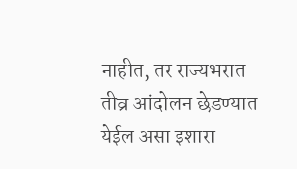नाहीत, तर राज्यभरात तीव्र आंदोलन छेडण्यात येईल असा इशारा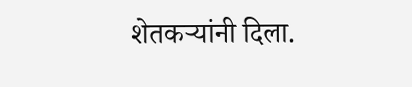शेतकऱ्यांनी दिला.